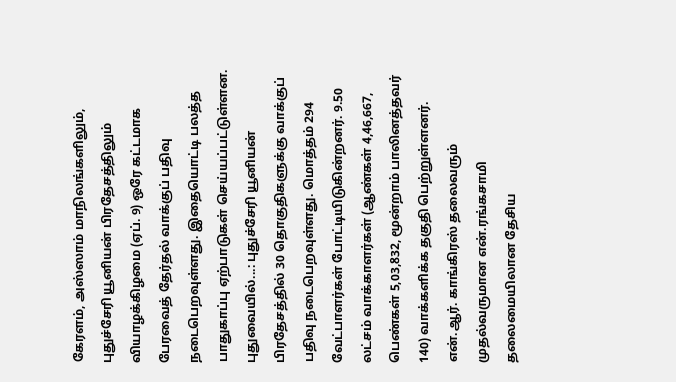கேரளம், அஸ்ஸாம் மாநிலங்களிலும், புதுச்சேரி யூனியன் பிரதேசத்திலும் வியாழக்கிழமை (ஏப். 9) ஒரே கட்டமாக பேரவைத் தேர்தல் வாக்குப் பதிவு நடைபெறவுள்ளது. இதையொட்டி பலத்த பாதுகாப்பு ஏற்பாடுகள் செய்யப்பட்டுள்ளன.
புதுவையில்...: புதுச்சேரி யூனியன் பிரதேசத்தில் 30 தொகுதிகளுக்கு வாக்குப் பதிவு நடைபெறவுள்ளது. மொத்தம் 294 வேட்பாளர்கள் போட்டியிடுகின்றனர். 9.50 லட்சம் வாக்காளர்கள் (ஆண்கள் 4,46,667, பெண்கள் 5,03,832, மூன்றாம் பாலினத்தவர் 140) வாக்களிக்க தகுதி பெற்றுள்ளனர்.
என்.ஆர். காங்கிரஸ் தலைவரும் முதல்வருமான என்.ரங்கசாமி தலைமையிலான தேசிய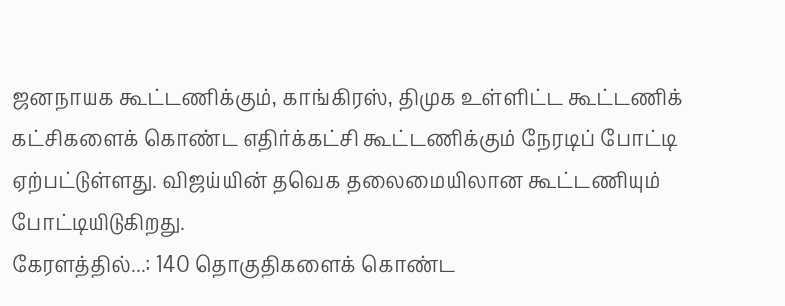ஜனநாயக கூட்டணிக்கும், காங்கிரஸ், திமுக உள்ளிட்ட கூட்டணிக் கட்சிகளைக் கொண்ட எதிர்க்கட்சி கூட்டணிக்கும் நேரடிப் போட்டி ஏற்பட்டுள்ளது. விஜய்யின் தவெக தலைமையிலான கூட்டணியும் போட்டியிடுகிறது.
கேரளத்தில்...: 140 தொகுதிகளைக் கொண்ட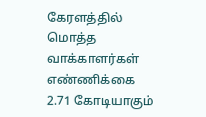கேரளத்தில் மொத்த வாக்காளர்கள் எண்ணிக்கை 2.71 கோடியாகும்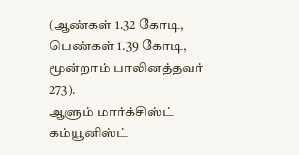(ஆண்கள் 1.32 கோடி, பெண்கள் 1.39 கோடி, மூன்றாம் பாலினத்தவர் 273).
ஆளும் மார்க்சிஸ்ட் கம்யூனிஸ்ட்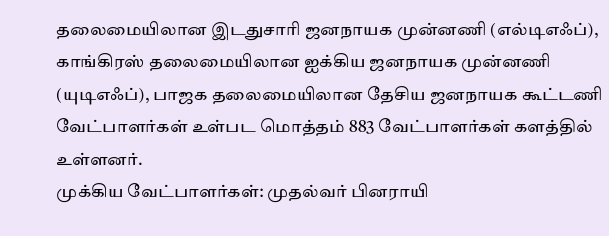தலைமையிலான இடதுசாரி ஜனநாயக முன்னணி (எல்டிஎஃப்), காங்கிரஸ் தலைமையிலான ஐக்கிய ஜனநாயக முன்னணி (யுடிஎஃப்), பாஜக தலைமையிலான தேசிய ஜனநாயக கூட்டணி வேட்பாளர்கள் உள்பட மொத்தம் 883 வேட்பாளர்கள் களத்தில் உள்ளனர்.
முக்கிய வேட்பாளர்கள்: முதல்வர் பினராயி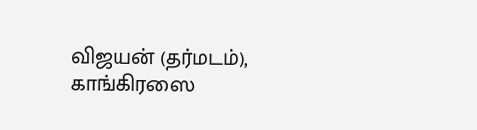விஜயன் (தர்மடம்), காங்கிரஸை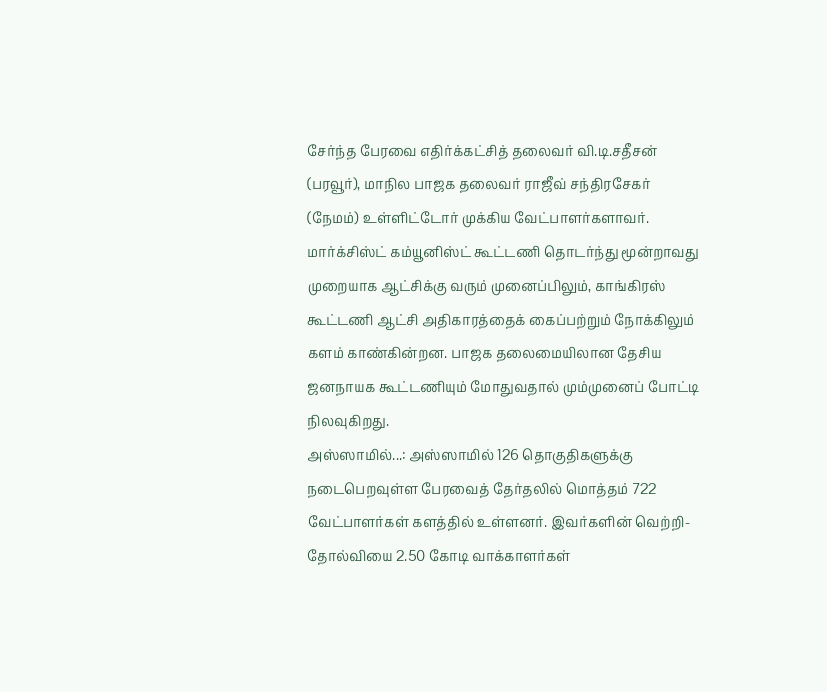சேர்ந்த பேரவை எதிர்க்கட்சித் தலைவர் வி.டி.சதீசன் (பரவூர்), மாநில பாஜக தலைவர் ராஜீவ் சந்திரசேகர் (நேமம்) உள்ளிட்டோர் முக்கிய வேட்பாளர்களாவர்.
மார்க்சிஸ்ட் கம்யூனிஸ்ட் கூட்டணி தொடர்ந்து மூன்றாவது முறையாக ஆட்சிக்கு வரும் முனைப்பிலும், காங்கிரஸ் கூட்டணி ஆட்சி அதிகாரத்தைக் கைப்பற்றும் நோக்கிலும் களம் காண்கின்றன. பாஜக தலைமையிலான தேசிய ஜனநாயக கூட்டணியும் மோதுவதால் மும்முனைப் போட்டி நிலவுகிறது.
அஸ்ஸாமில்...: அஸ்ஸாமில் 126 தொகுதிகளுக்கு நடைபெறவுள்ள பேரவைத் தேர்தலில் மொத்தம் 722 வேட்பாளர்கள் களத்தில் உள்ளனர். இவர்களின் வெற்றி-தோல்வியை 2.50 கோடி வாக்காளர்கள்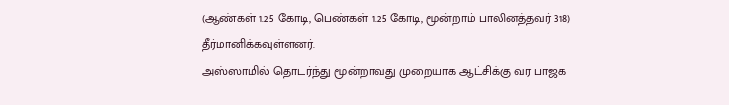(ஆண்கள் 1.25 கோடி, பெண்கள் 1.25 கோடி, மூன்றாம் பாலினத்தவர் 318) தீர்மானிக்கவுள்ளனர்.
அஸ்ஸாமில் தொடர்ந்து மூன்றாவது முறையாக ஆட்சிக்கு வர பாஜக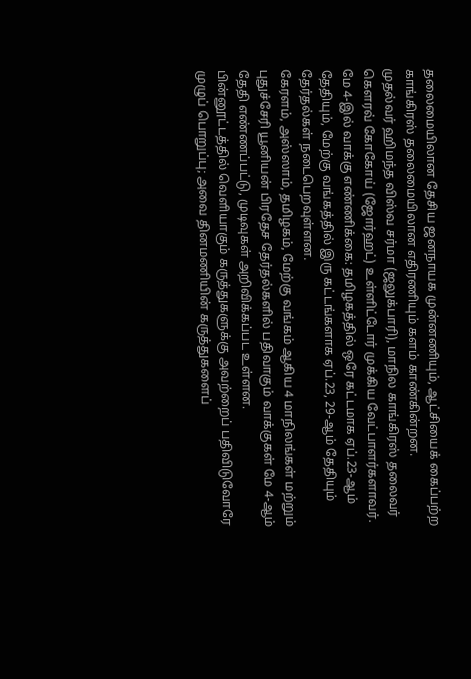தலைமையிலான தேசிய ஜனநாயக முன்னணியும், ஆட்சியைக் கைப்பற்ற காங்கிரஸ் தலைமையிலான எதிரணியும் களம் காண்கின்றன.
முதல்வர் ஹிமந்த விஸ்வ சர்மா (ஜலுக்பாரி), மாநில காங்கிரஸ் தலைவர் கௌரவ் கோகோய் (ஜோர்ஹட்) உள்ளிட்டோர் முக்கிய வேட்பாளர்களாவர்.
மே 4-இல் வாக்கு எண்ணிக்கை: தமிழகத்தில் ஒரே கட்டமாக ஏப்.23-ஆம் தேதியும், மேற்கு வங்கத்தில் இரு கட்டங்களாக ஏப்.23, 29-ஆம் தேதியும் தேர்தல்கள் நடைபெறவுள்ளன.
கேரளம், அஸ்ஸாம், தமிழகம், மேற்கு வங்கம் ஆகிய 4 மாநிலங்கள் மற்றும் புதுச்சேரி யூனியன் பிரதேச தேர்தல்களில் பதிவாகும் வாக்குகள் மே 4-ஆம் தேதி எண்ணப்பட்டு, முடிவுகள் அறிவிக்கப்பட உள்ளன.
பின்னூட்டத்தில் வெளியாகும் கருத்துகளுக்கு அவற்றைப் பதிவிடுவோரே முழுப் பொறுப்பு; அவை தினமணியின் கருத்துகளைப்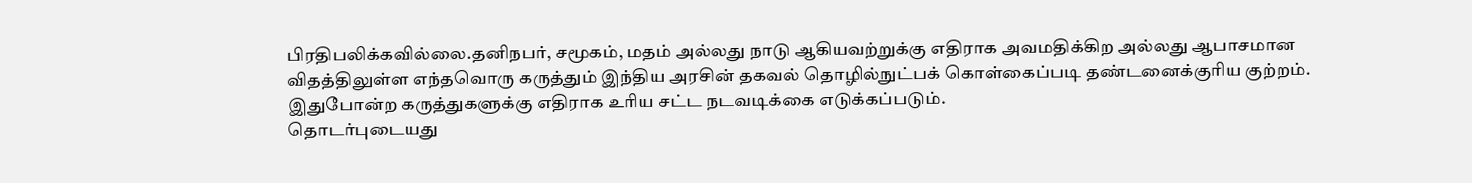பிரதிபலிக்கவில்லை.தனிநபர், சமூகம், மதம் அல்லது நாடு ஆகியவற்றுக்கு எதிராக அவமதிக்கிற அல்லது ஆபாசமான விதத்திலுள்ள எந்தவொரு கருத்தும் இந்திய அரசின் தகவல் தொழில்நுட்பக் கொள்கைப்படி தண்டனைக்குரிய குற்றம். இதுபோன்ற கருத்துகளுக்கு எதிராக உரிய சட்ட நடவடிக்கை எடுக்கப்படும்.
தொடர்புடையது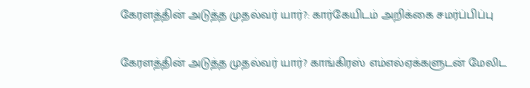கேரளத்தின் அடுத்த முதல்வர் யார்?: கார்கேயிடம் அறிக்கை சமர்ப்பிப்பு

கேரளத்தின் அடுத்த முதல்வர் யார்? காங்கிரஸ் எம்எல்ஏக்களுடன் மேலிட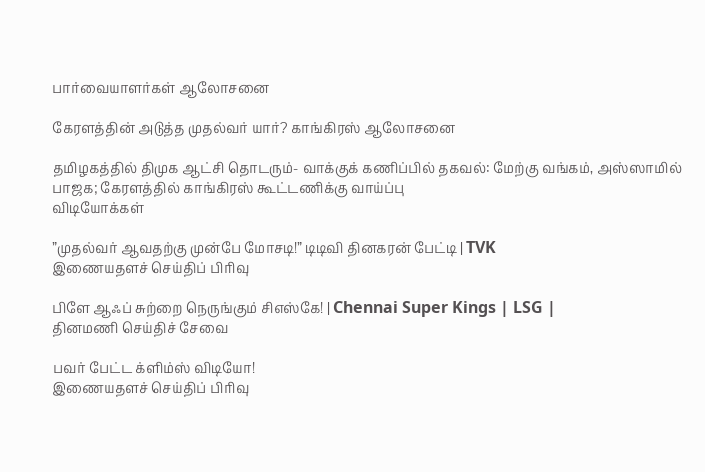பார்வையாளர்கள் ஆலோசனை

கேரளத்தின் அடுத்த முதல்வர் யார்? காங்கிரஸ் ஆலோசனை

தமிழகத்தில் திமுக ஆட்சி தொடரும்- வாக்குக் கணிப்பில் தகவல்: மேற்கு வங்கம், அஸ்ஸாமில் பாஜக; கேரளத்தில் காங்கிரஸ் கூட்டணிக்கு வாய்ப்பு
விடியோக்கள்

”முதல்வர் ஆவதற்கு முன்பே மோசடி!” டிடிவி தினகரன் பேட்டி | TVK
இணையதளச் செய்திப் பிரிவு

பிளே ஆஃப் சுற்றை நெருங்கும் சிஎஸ்கே! | Chennai Super Kings | LSG |
தினமணி செய்திச் சேவை

பவர் பேட்ட க்ளிம்ஸ் விடியோ!
இணையதளச் செய்திப் பிரிவு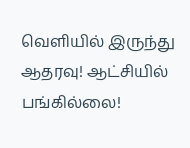வெளியில் இருந்து ஆதரவு! ஆட்சியில் பங்கில்லை!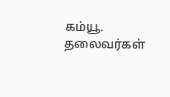கம்யூ. தலைவர்கள்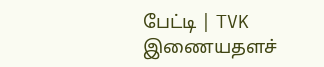பேட்டி | TVK
இணையதளச்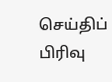செய்திப் பிரிவு